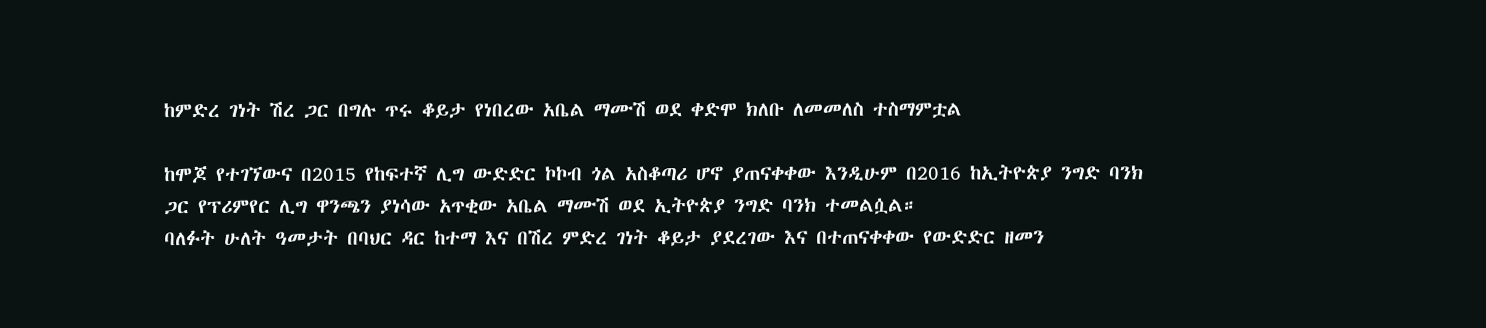ከምድረ ገነት ሽረ ጋር በግሉ ጥሩ ቆይታ የነበረው አቤል ማሙሽ ወደ ቀድሞ ክለቡ ለመመለስ ተስማምቷል

ከሞጆ የተገኘውና በ2015 የከፍተኛ ሊግ ውድድር ኮኮብ ጎል አስቆጣሪ ሆኖ ያጠናቀቀው እንዲሁም በ2016 ከኢትዮጵያ ንግድ ባንክ ጋር የፕሪምየር ሊግ ዋንጫን ያነሳው አጥቂው አቤል ማሙሽ ወደ ኢትዮጵያ ንግድ ባንክ ተመልሷል።
ባለፉት ሁለት ዓመታት በባህር ዳር ከተማ እና በሽረ ምድረ ገነት ቆይታ ያደረገው እና በተጠናቀቀው የውድድር ዘመን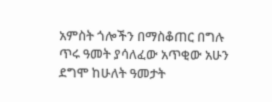አምስት ጎሎችን በማስቆጠር በግሉ ጥሩ ዓመት ያሳለፈው አጥቂው አሁን ደግሞ ከሁለት ዓመታት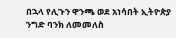በኋላ የሊጉን ዋንጫ ወደ አነሳበት ኢትዮጵያ ንግድ ባንክ ለመመለስ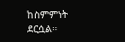ከስምምነት ደርሷል።